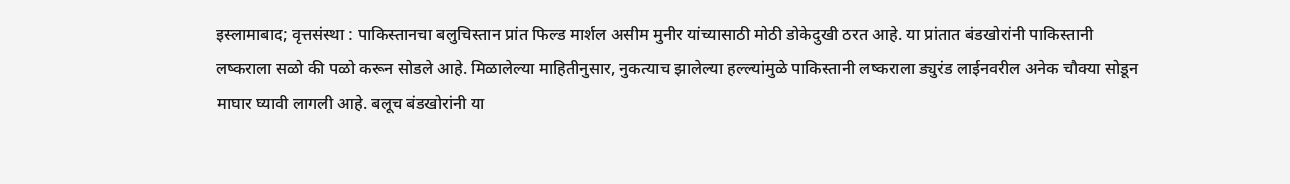इस्लामाबाद; वृत्तसंस्था : पाकिस्तानचा बलुचिस्तान प्रांत फिल्ड मार्शल असीम मुनीर यांच्यासाठी मोठी डोकेदुखी ठरत आहे. या प्रांतात बंडखोरांनी पाकिस्तानी लष्कराला सळो की पळो करून सोडले आहे. मिळालेल्या माहितीनुसार, नुकत्याच झालेल्या हल्ल्यांमुळे पाकिस्तानी लष्कराला ड्युरंड लाईनवरील अनेक चौक्या सोडून माघार घ्यावी लागली आहे. बलूच बंडखोरांनी या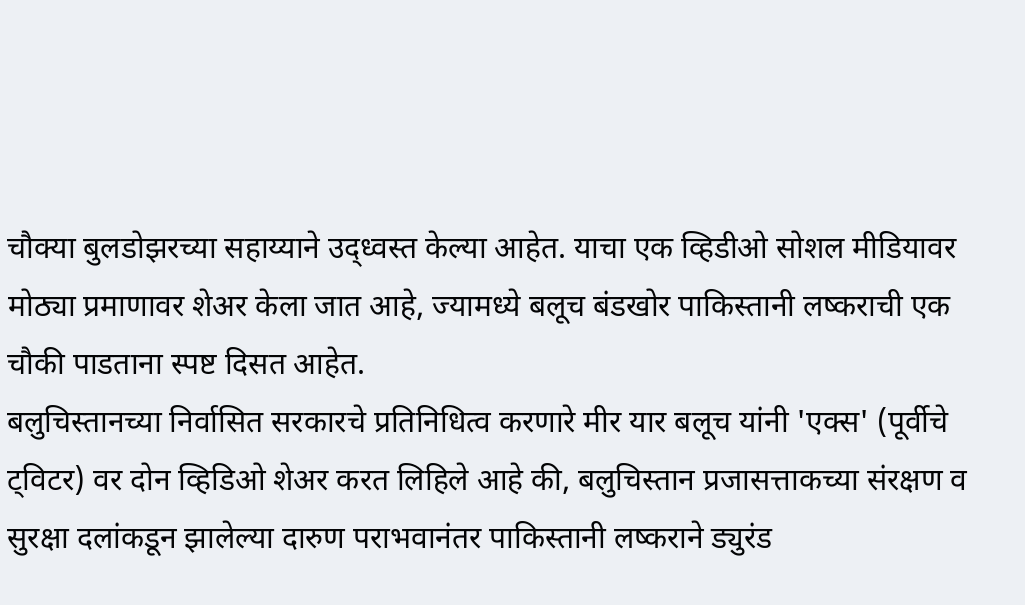चौक्या बुलडोझरच्या सहाय्याने उद्ध्वस्त केल्या आहेत. याचा एक व्हिडीओ सोशल मीडियावर मोठ्या प्रमाणावर शेअर केला जात आहे, ज्यामध्ये बलूच बंडखोर पाकिस्तानी लष्कराची एक चौकी पाडताना स्पष्ट दिसत आहेत.
बलुचिस्तानच्या निर्वासित सरकारचे प्रतिनिधित्व करणारे मीर यार बलूच यांनी 'एक्स' (पूर्वीचे ट्विटर) वर दोन व्हिडिओ शेअर करत लिहिले आहे की, बलुचिस्तान प्रजासत्ताकच्या संरक्षण व सुरक्षा दलांकडून झालेल्या दारुण पराभवानंतर पाकिस्तानी लष्कराने ड्युरंड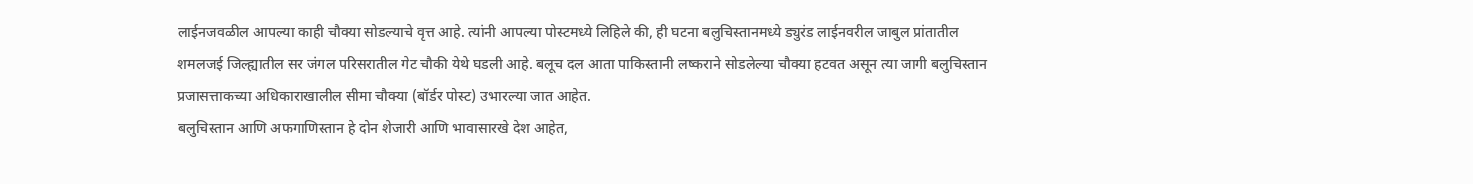लाईनजवळील आपल्या काही चौक्या सोडल्याचे वृत्त आहे. त्यांनी आपल्या पोस्टमध्ये लिहिले की, ही घटना बलुचिस्तानमध्ये ड्युरंड लाईनवरील जाबुल प्रांतातील शमलजई जिल्ह्यातील सर जंगल परिसरातील गेट चौकी येथे घडली आहे. बलूच दल आता पाकिस्तानी लष्कराने सोडलेल्या चौक्या हटवत असून त्या जागी बलुचिस्तान प्रजासत्ताकच्या अधिकाराखालील सीमा चौक्या (बॉर्डर पोस्ट) उभारल्या जात आहेत.
बलुचिस्तान आणि अफगाणिस्तान हे दोन शेजारी आणि भावासारखे देश आहेत,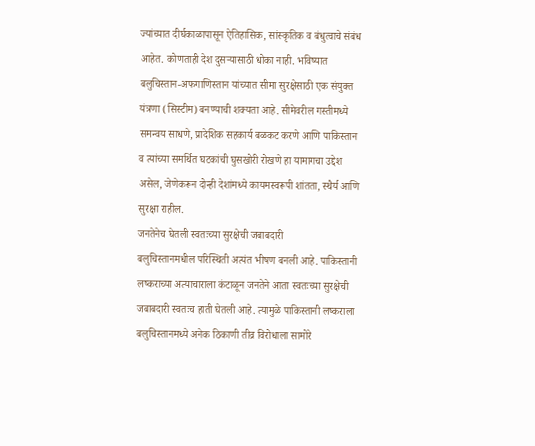ज्यांच्यात दीर्घकाळापासून ऐतिहासिक, सांस्कृतिक व बंधुत्वाचे संबंध आहेत. कोणताही देश दुसऱ्यासाठी धोका नाही. भविष्यात बलुचिस्तान-अफगाणिस्तान यांच्यात सीमा सुरक्षेसाठी एक संयुक्त यंत्रणा (सिस्टीम) बनण्याची शक्यता आहे. सीमेवरील गस्तीमध्ये समन्वय साधणे, प्रादेशिक सहकार्य बळकट करणे आणि पाकिस्तान व त्यांच्या समर्थित घटकांची घुसखोरी रोखणे हा यामागचा उद्देश असेल, जेणेकरून दोन्ही देशांमध्ये कायमस्वरूपी शांतता, स्थैर्य आणि सुरक्षा राहील.
जनतेनेच घेतली स्वतःच्या सुरक्षेची जबाबदारी
बलुचिस्तानमधील परिस्थिती अत्यंत भीषण बनली आहे. पाकिस्तानी लष्कराच्या अत्याचाराला कंटाळून जनतेने आता स्वतःच्या सुरक्षेची जबाबदारी स्वतःच हाती घेतली आहे. त्यामुळे पाकिस्तानी लष्कराला बलुचिस्तानमध्ये अनेक ठिकाणी तीव्र विरोधाला सामोरे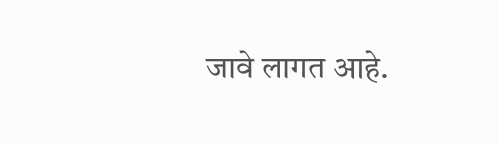जावे लागत आहे.